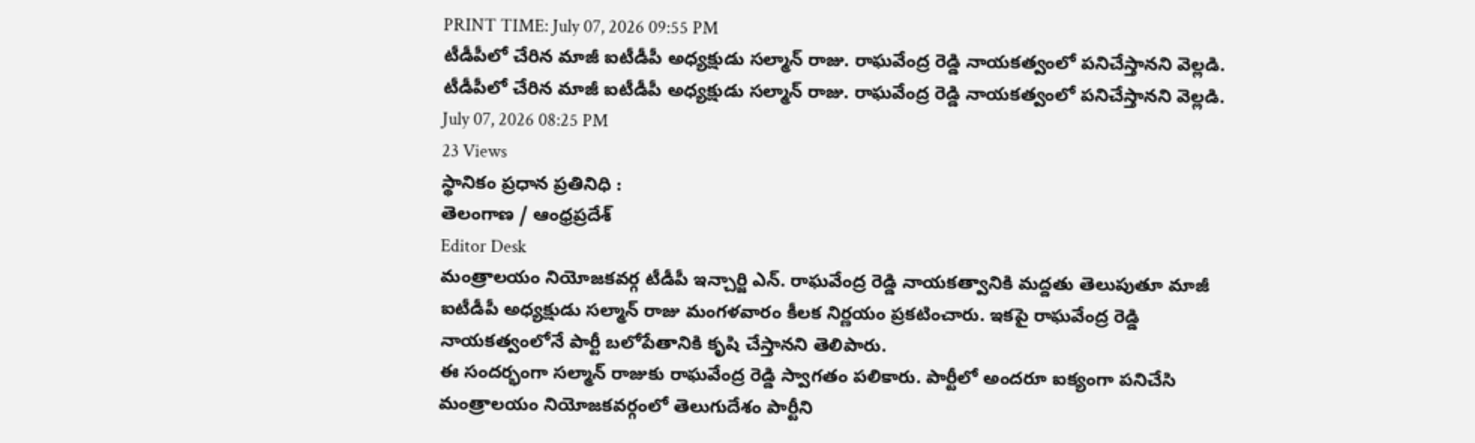PRINT TIME: July 07, 2026 09:55 PM
టీడీపీలో చేరిన మాజీ ఐటీడీపీ అధ్యక్షుడు సల్మాన్ రాజు. రాఘవేంద్ర రెడ్డి నాయకత్వంలో పనిచేస్తానని వెల్లడి.
టీడీపీలో చేరిన మాజీ ఐటీడీపీ అధ్యక్షుడు సల్మాన్ రాజు. రాఘవేంద్ర రెడ్డి నాయకత్వంలో పనిచేస్తానని వెల్లడి.
July 07, 2026 08:25 PM
23 Views
స్థానికం ప్రధాన ప్రతినిధి :
తెలంగాణ / ఆంధ్రప్రదేశ్
Editor Desk
మంత్రాలయం నియోజకవర్గ టీడీపీ ఇన్చార్జి ఎన్. రాఘవేంద్ర రెడ్డి నాయకత్వానికి మద్దతు తెలుపుతూ మాజీ ఐటీడీపీ అధ్యక్షుడు సల్మాన్ రాజు మంగళవారం కీలక నిర్ణయం ప్రకటించారు. ఇకపై రాఘవేంద్ర రెడ్డి నాయకత్వంలోనే పార్టీ బలోపేతానికి కృషి చేస్తానని తెలిపారు.
ఈ సందర్భంగా సల్మాన్ రాజుకు రాఘవేంద్ర రెడ్డి స్వాగతం పలికారు. పార్టీలో అందరూ ఐక్యంగా పనిచేసి మంత్రాలయం నియోజకవర్గంలో తెలుగుదేశం పార్టీని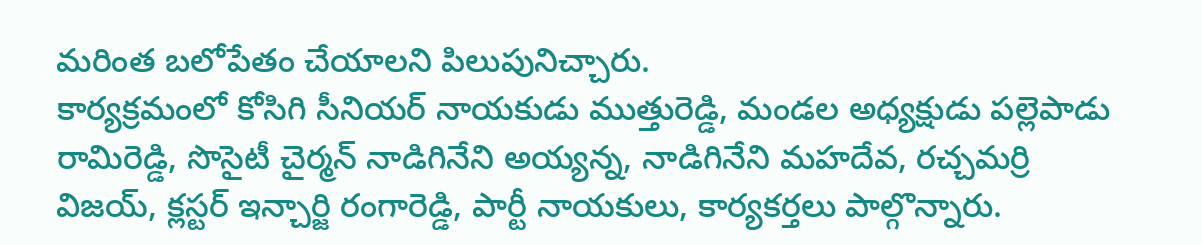మరింత బలోపేతం చేయాలని పిలుపునిచ్చారు.
కార్యక్రమంలో కోసిగి సీనియర్ నాయకుడు ముత్తురెడ్డి, మండల అధ్యక్షుడు పల్లెపాడు రామిరెడ్డి, సొసైటీ చైర్మన్ నాడిగినేని అయ్యన్న, నాడిగినేని మహదేవ, రచ్చమర్రి విజయ్, క్లస్టర్ ఇన్చార్జి రంగారెడ్డి, పార్టీ నాయకులు, కార్యకర్తలు పాల్గొన్నారు.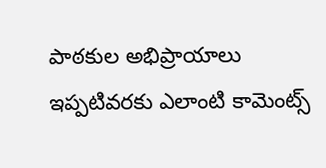పాఠకుల అభిప్రాయాలు
ఇప్పటివరకు ఎలాంటి కామెంట్స్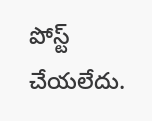పోస్ట్ చేయలేదు.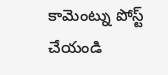కామెంట్ను పోస్ట్ చేయండి